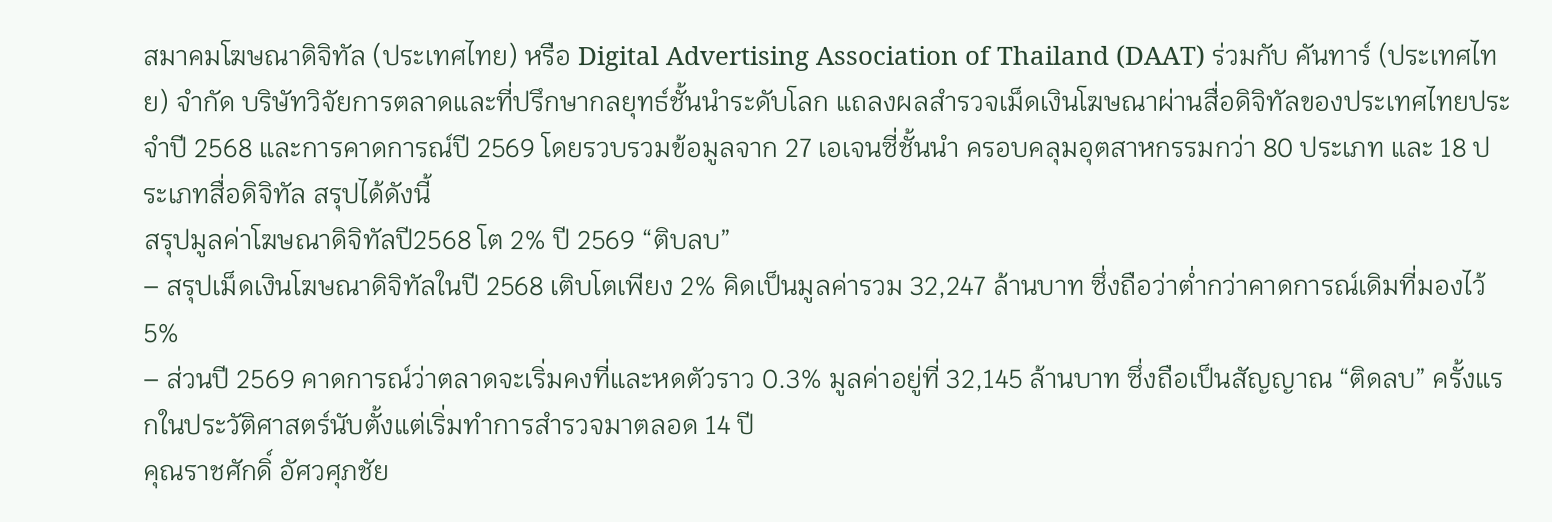สมาคมโฆษณาดิจิทัล (ประเทศไทย) หรือ Digital Advertising Association of Thailand (DAAT) ร่วมกับ คันทาร์ (ประเทศไทย) จำกัด บริษัทวิจัยการตลาดและที่ปรึกษากลยุทธ์ชั้นนำระดับโลก แถลงผลสำรวจเม็ดเงินโฆษณาผ่านสื่อดิจิทัลของประเทศไทยประจำปี 2568 และการคาดการณ์ปี 2569 โดยรวบรวมข้อมูลจาก 27 เอเจนซี่ชั้นนำ ครอบคลุมอุตสาหกรรมกว่า 80 ประเภท และ 18 ประเภทสื่อดิจิทัล สรุปได้ดังนี้
สรุปมูลค่าโฆษณาดิจิทัลปี2568 โต 2% ปี 2569 “ติบลบ”
– สรุปเม็ดเงินโฆษณาดิจิทัลในปี 2568 เติบโตเพียง 2% คิดเป็นมูลค่ารวม 32,247 ล้านบาท ซึ่งถือว่าต่ำกว่าคาดการณ์เดิมที่มองไว้ 5%
– ส่วนปี 2569 คาดการณ์ว่าตลาดจะเริ่มคงที่และหดตัวราว 0.3% มูลค่าอยู่ที่ 32,145 ล้านบาท ซึ่งถือเป็นสัญญาณ “ติดลบ” ครั้งแรกในประวัติศาสตร์นับตั้งแต่เริ่มทำการสำรวจมาตลอด 14 ปี
คุณราชศักดิ์ อัศวศุภชัย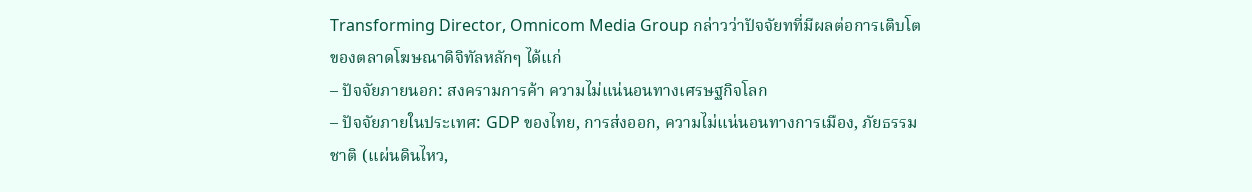Transforming Director, Omnicom Media Group กล่าวว่าปัจจัยทที่มีผลต่อการเติบโตของตลาดโฆษณาดิจิทัลหลักๆ ได้แก่
– ปัจจัยภายนอก: สงครามการค้า ความไม่แน่นอนทางเศรษฐกิจโลก
– ปัจจัยภายในประเทศ: GDP ของไทย, การส่งออก, ความไม่แน่นอนทางการเมือง, ภัยธรรมชาติ (แผ่นดินไหว,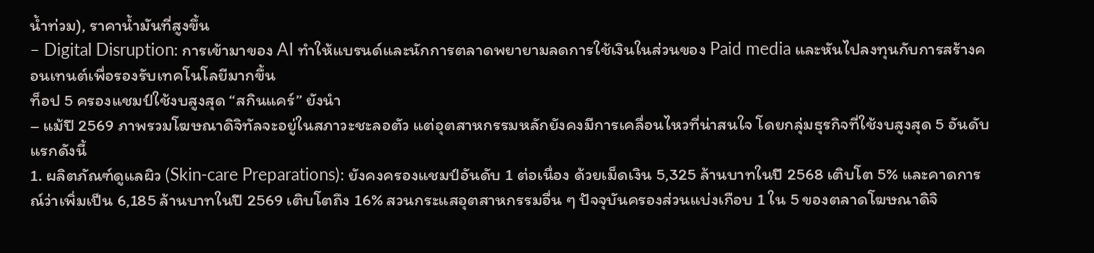น้ำท่วม), ราคาน้ำมันที่สูงขึ้น
– Digital Disruption: การเข้ามาของ AI ทำให้แบรนด์และนักการตลาดพยายามลดการใช้เงินในส่วนของ Paid media และหันไปลงทุนกับการสร้างคอนเทนต์เพื่อรองรับเทคโนโลยีมากขึ้น
ท็อป 5 ครองแชมป์ใช้งบสูงสุด “สกินแคร์” ยังนำ
– แม้ปี 2569 ภาพรวมโฆษณาดิจิทัลจะอยู่ในสภาวะชะลอตัว แต่อุตสาหกรรมหลักยังคงมีการเคลื่อนไหวที่น่าสนใจ โดยกลุ่มธุรกิจที่ใช้งบสูงสุด 5 อันดับแรกดังนี้
1. ผลิตภัณฑ์ดูแลผิว (Skin-care Preparations): ยังคงครองแชมป์อันดับ 1 ต่อเนื่อง ด้วยเม็ดเงิน 5,325 ล้านบาทในปี 2568 เติบโต 5% และคาดการณ์ว่าเพิ่มเป็น 6,185 ล้านบาทในปี 2569 เติบโตถึง 16% สวนกระแสอุตสาหกรรมอื่น ๆ ปัจจุบันครองส่วนแบ่งเกือบ 1 ใน 5 ของตลาดโฆษณาดิจิ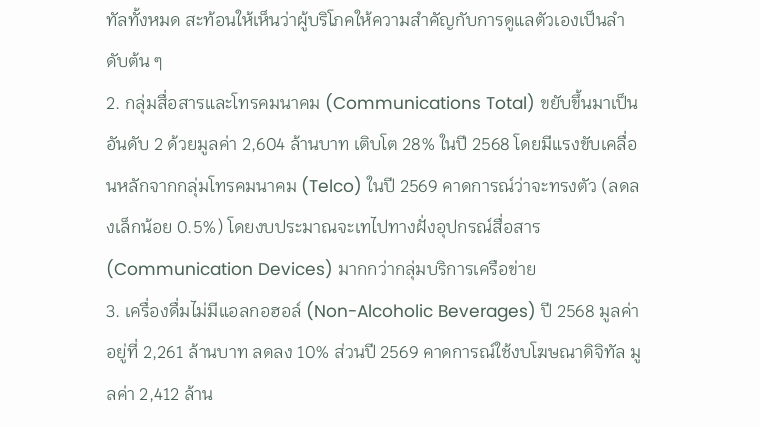ทัลทั้งหมด สะท้อนให้เห็นว่าผู้บริโภคให้ความสำคัญกับการดูแลตัวเองเป็นลำดับต้น ๆ
2. กลุ่มสื่อสารและโทรคมนาคม (Communications Total) ขยับขึ้นมาเป็นอันดับ 2 ด้วยมูลค่า 2,604 ล้านบาท เติบโต 28% ในปี 2568 โดยมีแรงขับเคลื่อนหลักจากกลุ่มโทรคมนาคม (Telco) ในปี 2569 คาดการณ์ว่าจะทรงตัว (ลดลงเล็กน้อย 0.5%) โดยงบประมาณจะเทไปทางฝั่งอุปกรณ์สื่อสาร (Communication Devices) มากกว่ากลุ่มบริการเครือข่าย
3. เครื่องดื่มไม่มีแอลกอฮอล์ (Non-Alcoholic Beverages) ปี 2568 มูลค่าอยู่ที่ 2,261 ล้านบาท ลดลง 10% ส่วนปี 2569 คาดการณ์ใช้งบโฆษณาดิจิทัล มูลค่า 2,412 ล้าน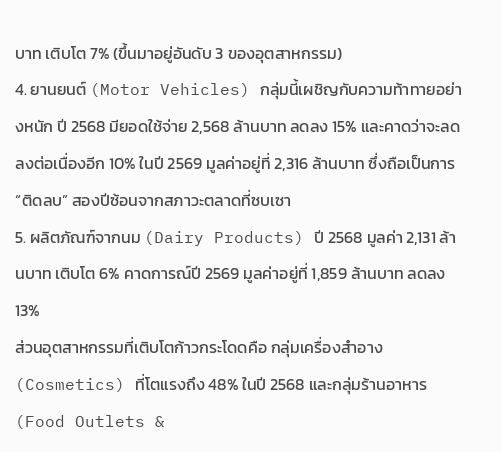บาท เติบโต 7% (ขึ้นมาอยู่อันดับ 3 ของอุตสาหกรรม)
4. ยานยนต์ (Motor Vehicles) กลุ่มนี้เผชิญกับความท้าทายอย่างหนัก ปี 2568 มียอดใช้จ่าย 2,568 ล้านบาท ลดลง 15% และคาดว่าจะลดลงต่อเนื่องอีก 10% ในปี 2569 มูลค่าอยู่ที่ 2,316 ล้านบาท ซึ่งถือเป็นการ “ติดลบ” สองปีซ้อนจากสภาวะตลาดที่ซบเซา
5. ผลิตภัณฑ์จากนม (Dairy Products) ปี 2568 มูลค่า 2,131 ล้านบาท เติบโต 6% คาดการณ์ปี 2569 มูลค่าอยู่ที่ 1,859 ล้านบาท ลดลง 13%
ส่วนอุตสาหกรรมที่เติบโตก้าวกระโดดคือ กลุ่มเครื่องสำอาง (Cosmetics) ที่โตแรงถึง 48% ในปี 2568 และกลุ่มร้านอาหาร (Food Outlets &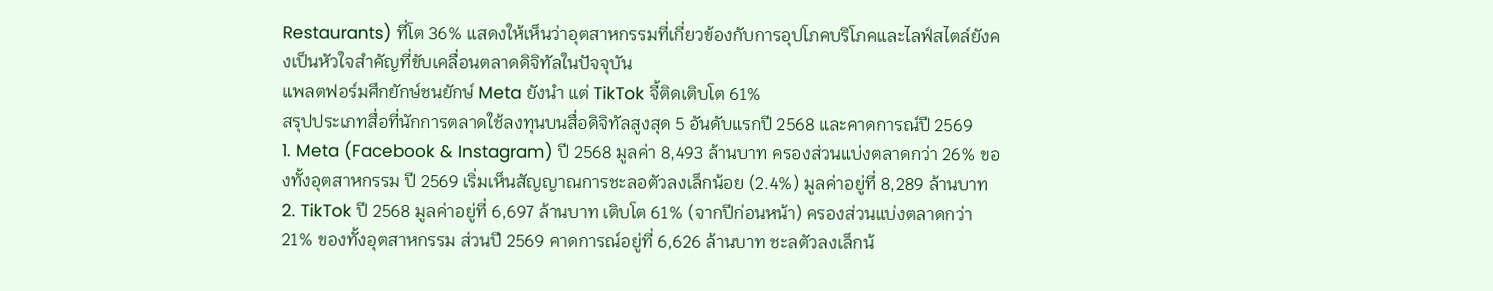Restaurants) ที่โต 36% แสดงให้เห็นว่าอุตสาหกรรมที่เกี่ยวข้องกับการอุปโภคบริโภคและไลฟ์สไตล์ยังคงเป็นหัวใจสำคัญที่ขับเคลื่อนตลาดดิจิทัลในปัจจุบัน
แพลตฟอร์มศึกยักษ์ชนยักษ์ Meta ยังนำ แต่ TikTok จี้ติดเติบโต 61%
สรุปประเภทสื่อที่นักการตลาดใช้ลงทุนบนสื่อดิจิทัลสูงสุด 5 อันดับแรกปี 2568 และคาดการณ์ปี 2569
1. Meta (Facebook & Instagram) ปี 2568 มูลค่า 8,493 ล้านบาท ครองส่วนแบ่งตลาดกว่า 26% ของทั้งอุตสาหกรรม ปี 2569 เริ่มเห็นสัญญาณการชะลอตัวลงเล็กน้อย (2.4%) มูลค่าอยู่ที่ 8,289 ล้านบาท
2. TikTok ปี 2568 มูลค่าอยู่ที่ 6,697 ล้านบาท เติบโต 61% (จากปีก่อนหน้า) ครองส่วนแบ่งตลาดกว่า 21% ของทั้งอุตสาหกรรม ส่วนปี 2569 คาดการณ์อยู่ที่ 6,626 ล้านบาท ชะลตัวลงเล็กน้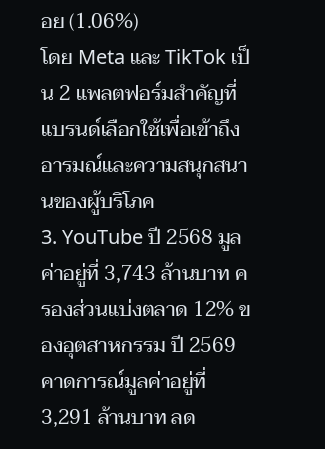อย (1.06%)
โดย Meta และ TikTok เป็น 2 แพลตฟอร์มสำคัญที่แบรนด์เลือกใช้เพื่อเข้าถึงอารมณ์และความสนุกสนานของผู้บริโภค
3. YouTube ปี 2568 มูลค่าอยู่ที่ 3,743 ล้านบาท ครองส่วนแบ่งตลาด 12% ของอุตสาหกรรม ปี 2569 คาดการณ์มูลค่าอยู่ที่ 3,291 ล้านบาท ลด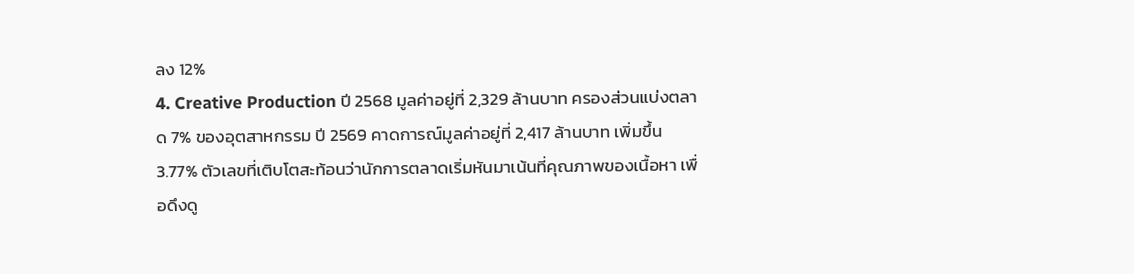ลง 12%
4. Creative Production ปี 2568 มูลค่าอยู่ที่ 2,329 ล้านบาท ครองส่วนแบ่งตลาด 7% ของอุตสาหกรรม ปี 2569 คาดการณ์มูลค่าอยู่ที่ 2,417 ล้านบาท เพิ่มขึ้น 3.77% ตัวเลขที่เติบโตสะท้อนว่านักการตลาดเริ่มหันมาเน้นที่คุณภาพของเนื้อหา เพื่อดึงดู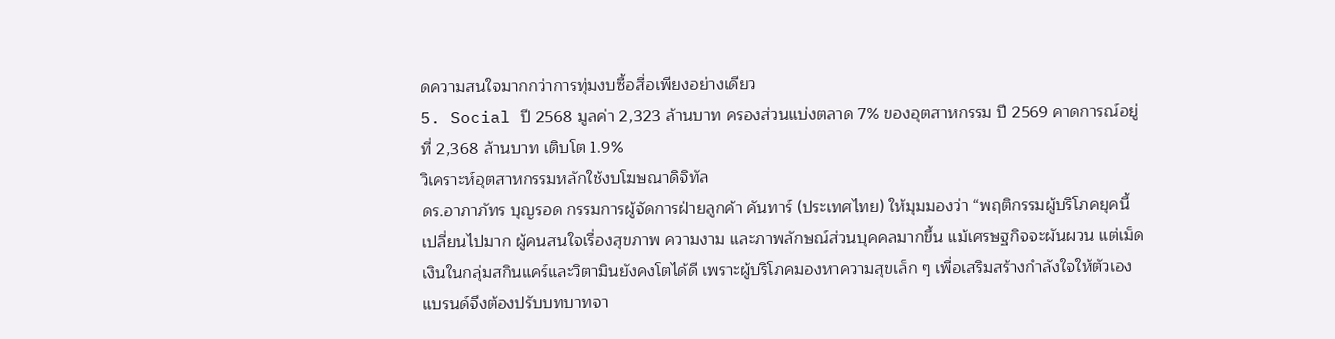ดความสนใจมากกว่าการทุ่มงบซื้อสื่อเพียงอย่างเดียว
5. Social ปี 2568 มูลค่า 2,323 ล้านบาท ครองส่วนแบ่งตลาด 7% ของอุตสาหกรรม ปี 2569 คาดการณ์อยู่ที่ 2,368 ล้านบาท เติบโต 1.9%
วิเคราะห์อุตสาหกรรมหลักใช้งบโฆษณาดิจิทัล
ดร.อาภาภัทร บุญรอด กรรมการผู้จัดการฝ่ายลูกค้า คันทาร์ (ประเทศไทย) ให้มุมมองว่า “พฤติกรรมผู้บริโภคยุคนี้เปลี่ยนไปมาก ผู้คนสนใจเรื่องสุขภาพ ความงาม และภาพลักษณ์ส่วนบุคคลมากขึ้น แม้เศรษฐกิจจะผันผวน แต่เม็ดเงินในกลุ่มสกินแคร์และวิตามินยังคงโตได้ดี เพราะผู้บริโภคมองหาความสุขเล็ก ๆ เพื่อเสริมสร้างกำลังใจให้ตัวเอง แบรนด์จึงต้องปรับบทบาทจา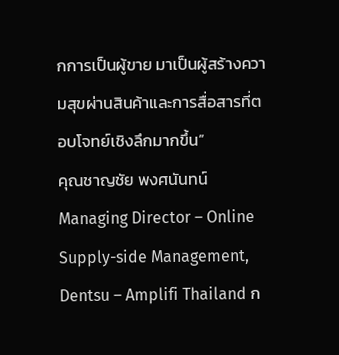กการเป็นผู้ขาย มาเป็นผู้สร้างความสุขผ่านสินค้าและการสื่อสารที่ตอบโจทย์เชิงลึกมากขึ้น”
คุณชาญชัย พงศนันทน์ Managing Director – Online Supply-side Management, Dentsu – Amplifi Thailand ก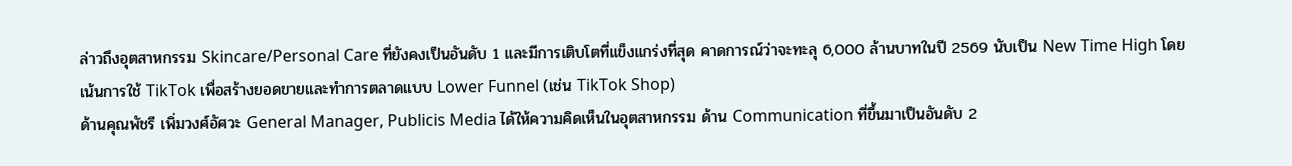ล่าวถึงอุตสาหกรรม Skincare/Personal Care ที่ยังคงเป็นอันดับ 1 และมีการเติบโตที่แข็งแกร่งที่สุด คาดการณ์ว่าจะทะลุ 6,000 ล้านบาทในปี 2569 นับเป็น New Time High โดยเน้นการใช้ TikTok เพื่อสร้างยอดขายและทำการตลาดแบบ Lower Funnel (เช่น TikTok Shop)
ด้านคุณพัชรี เพิ่มวงศ์อัศวะ General Manager, Publicis Media ได้ให้ความคิดเห็นในอุตสาหกรรม ด้าน Communication ที่ขึ้นมาเป็นอันดับ 2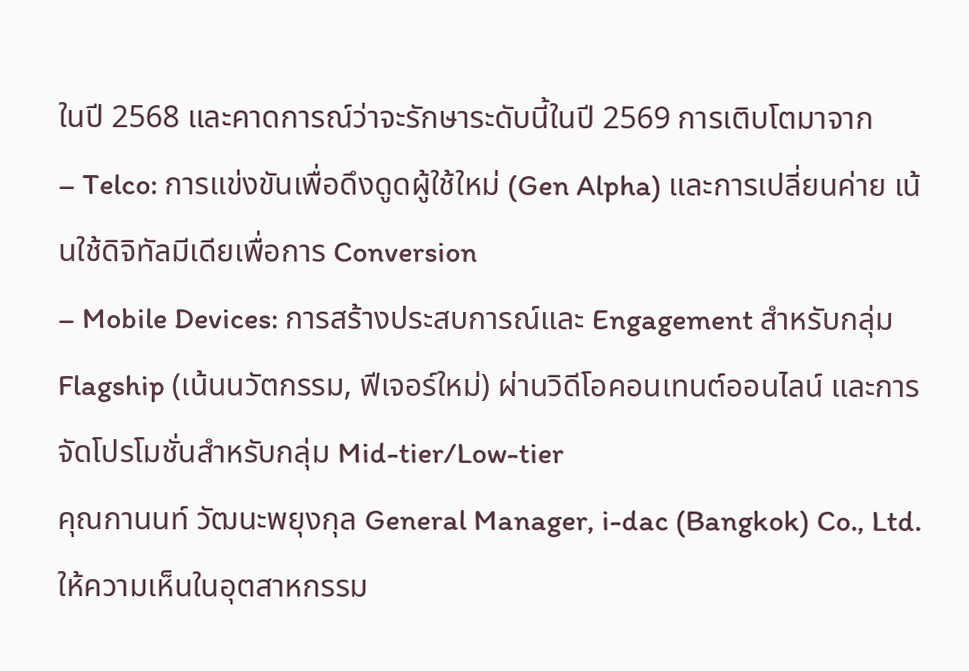ในปี 2568 และคาดการณ์ว่าจะรักษาระดับนี้ในปี 2569 การเติบโตมาจาก
– Telco: การแข่งขันเพื่อดึงดูดผู้ใช้ใหม่ (Gen Alpha) และการเปลี่ยนค่าย เน้นใช้ดิจิทัลมีเดียเพื่อการ Conversion
– Mobile Devices: การสร้างประสบการณ์และ Engagement สำหรับกลุ่ม Flagship (เน้นนวัตกรรม, ฟีเจอร์ใหม่) ผ่านวิดีโอคอนเทนต์ออนไลน์ และการจัดโปรโมชั่นสำหรับกลุ่ม Mid-tier/Low-tier
คุณกานนท์ วัฒนะพยุงกุล General Manager, i-dac (Bangkok) Co., Ltd. ให้ความเห็นในอุตสาหกรรม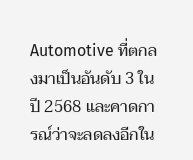Automotive ที่ตกลงมาเป็นอันดับ 3 ในปี 2568 และคาดการณ์ว่าจะลดลงอีกใน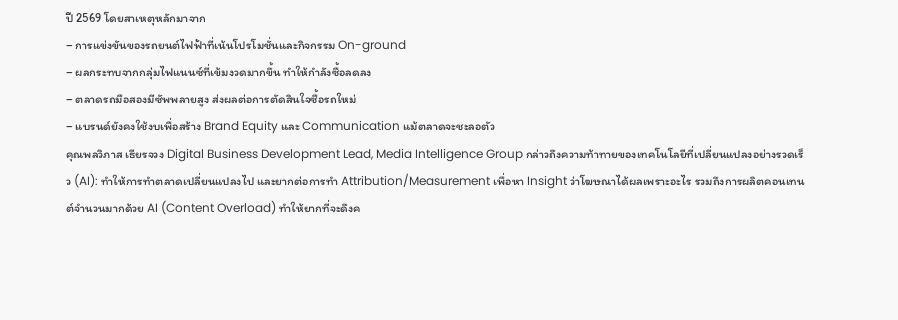ปี 2569 โดยสาเหตุหลักมาจาก
– การแข่งขันของรถยนต์ไฟฟ้าที่เน้นโปรโมชั่นและกิจกรรม On-ground
– ผลกระทบจากกลุ่มไฟแนนซ์ที่เข้มงวดมากขึ้น ทำให้กำลังซื้อลดลง
– ตลาดรถมือสองมีซัพพลายสูง ส่งผลต่อการตัดสินใจซื้อรถใหม่
– แบรนด์ยังคงใช้งบเพื่อสร้าง Brand Equity และ Communication แม้ตลาดจะชะลอตัว
คุณพลวิภาส เธียรจวง Digital Business Development Lead, Media Intelligence Group กล่าวถึงความท้าทายของเทคโนโลยีที่เปลี่ยนแปลงอย่างรวดเร็ว (AI): ทำให้การทำตลาดเปลี่ยนแปลงไป และยากต่อการทำ Attribution/Measurement เพื่อหา Insight ว่าโฆษณาได้ผลเพราะอะไร รวมถึงการผลิตคอนเทนต์จำนวนมากด้วย AI (Content Overload) ทำให้ยากที่จะดึงค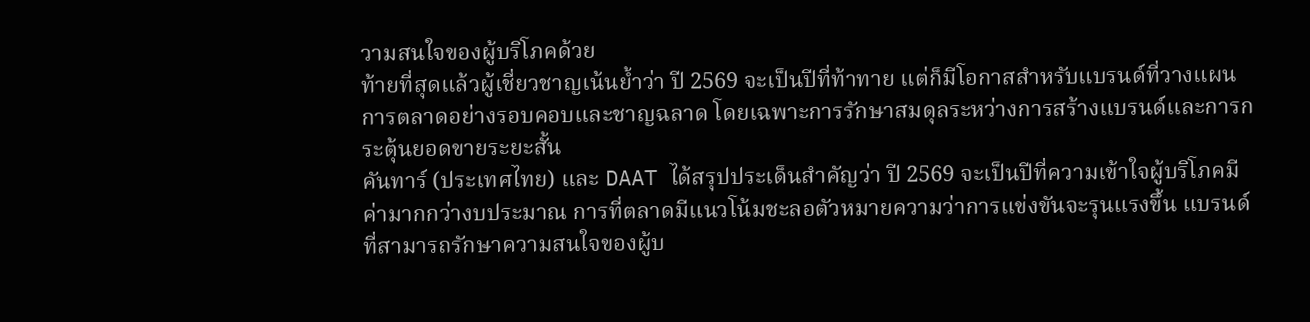วามสนใจของผู้บริโภคด้วย
ท้ายที่สุดแล้วผู้เชี่ยวชาญเน้นย้ำว่า ปี 2569 จะเป็นปีที่ท้าทาย แต่ก็มีโอกาสสำหรับแบรนด์ที่วางแผนการตลาดอย่างรอบคอบและชาญฉลาด โดยเฉพาะการรักษาสมดุลระหว่างการสร้างแบรนด์และการกระตุ้นยอดขายระยะสั้น
คันทาร์ (ประเทศไทย) และ DAAT ได้สรุปประเด็นสำคัญว่า ปี 2569 จะเป็นปีที่ความเข้าใจผู้บริโภคมีค่ามากกว่างบประมาณ การที่ตลาดมีแนวโน้มชะลอตัวหมายความว่าการแข่งขันจะรุนแรงขึ้น แบรนด์ที่สามารถรักษาความสนใจของผู้บ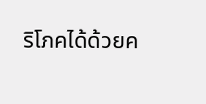ริโภคได้ด้วยค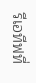รีเอทีฟที่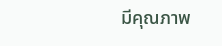มีคุณภาพ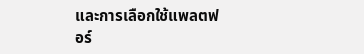และการเลือกใช้แพลตฟอร์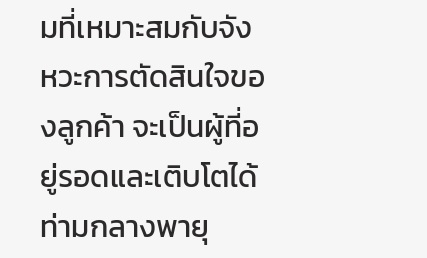มที่เหมาะสมกับจังหวะการตัดสินใจของลูกค้า จะเป็นผู้ที่อยู่รอดและเติบโตได้ท่ามกลางพายุ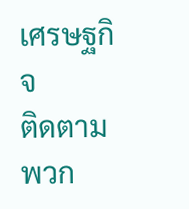เศรษฐกิจ
ติดตามพวก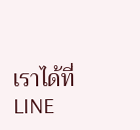เราได้ที่ LINE